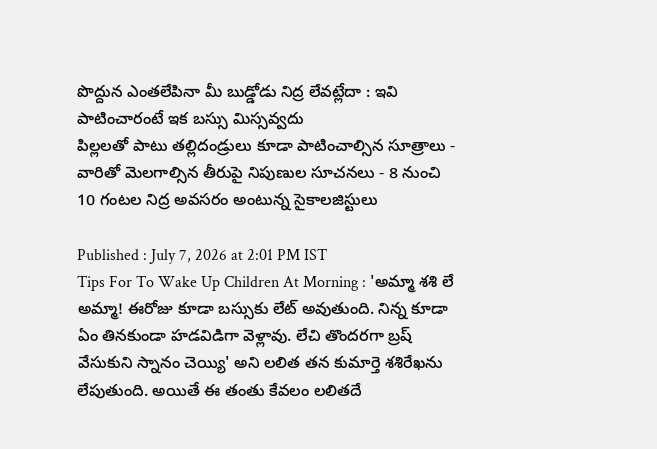పొద్దున ఎంతలేపినా మీ బుడ్డోడు నిద్ర లేవట్లేదా : ఇవి పాటించారంటే ఇక బస్సు మిస్సవ్వదు
పిల్లలతో పాటు తల్లిదండ్రులు కూడా పాటించాల్సిన సూత్రాలు - వారితో మెలగాల్సిన తీరుపై నిపుణుల సూచనలు - 8 నుంచి 10 గంటల నిద్ర అవసరం అంటున్న సైకాలజిస్టులు

Published : July 7, 2026 at 2:01 PM IST
Tips For To Wake Up Children At Morning : 'అమ్మా శశి లే అమ్మా! ఈరోజు కూడా బస్సుకు లేట్ అవుతుంది. నిన్న కూడా ఏం తినకుండా హడవిడిగా వెళ్లావు. లేచి తొందరగా బ్రష్ వేసుకుని స్నానం చెయ్యి' అని లలిత తన కుమార్తె శశిరేఖను లేపుతుంది. అయితే ఈ తంతు కేవలం లలితదే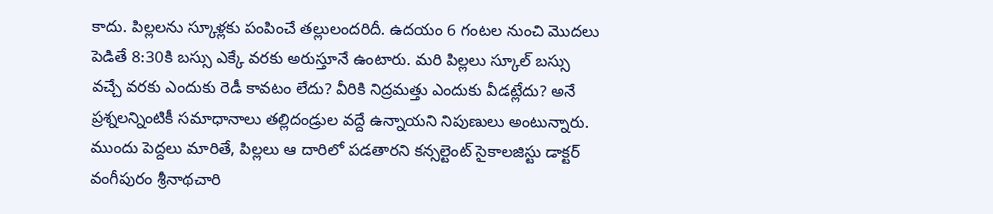కాదు. పిల్లలను స్కూళ్లకు పంపించే తల్లులందరిదీ. ఉదయం 6 గంటల నుంచి మొదలు పెడితే 8:30కి బస్సు ఎక్కే వరకు అరుస్తూనే ఉంటారు. మరి పిల్లలు స్కూల్ బస్సు వచ్చే వరకు ఎందుకు రెడీ కావటం లేదు? వీరికి నిద్రమత్తు ఎందుకు వీడట్లేదు? అనే ప్రశ్నలన్నింటికీ సమాధానాలు తల్లిదండ్రుల వద్దే ఉన్నాయని నిపుణులు అంటున్నారు. ముందు పెద్దలు మారితే, పిల్లలు ఆ దారిలో పడతారని కన్సల్టెంట్ సైకాలజిస్టు డాక్టర్ వంగీపురం శ్రీనాథచారి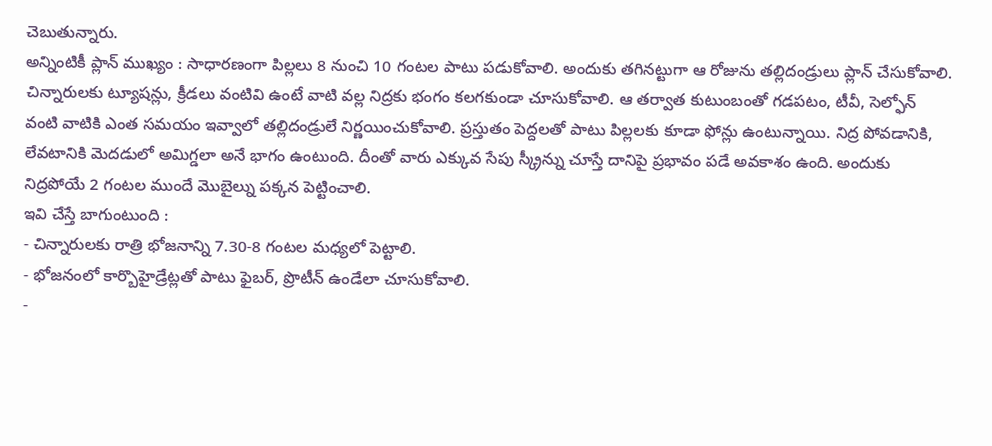చెబుతున్నారు.
అన్నింటికీ ప్లాన్ ముఖ్యం : సాధారణంగా పిల్లలు 8 నుంచి 10 గంటల పాటు పడుకోవాలి. అందుకు తగినట్టుగా ఆ రోజును తల్లిదండ్రులు ప్లాన్ చేసుకోవాలి. చిన్నారులకు ట్యూషన్లు, క్రీడలు వంటివి ఉంటే వాటి వల్ల నిద్రకు భంగం కలగకుండా చూసుకోవాలి. ఆ తర్వాత కుటుంబంతో గడపటం, టీవీ, సెల్ఫోన్ వంటి వాటికి ఎంత సమయం ఇవ్వాలో తల్లిదండ్రులే నిర్ణయించుకోవాలి. ప్రస్తుతం పెద్దలతో పాటు పిల్లలకు కూడా ఫోన్లు ఉంటున్నాయి. నిద్ర పోవడానికి, లేవటానికి మెదడులో అమిగ్డలా అనే భాగం ఉంటుంది. దీంతో వారు ఎక్కువ సేపు స్క్రీన్ను చూస్తే దానిపై ప్రభావం పడే అవకాశం ఉంది. అందుకు నిద్రపోయే 2 గంటల ముందే మొబైల్ను పక్కన పెట్టించాలి.
ఇవి చేస్తే బాగుంటుంది :
- చిన్నారులకు రాత్రి భోజనాన్ని 7.30-8 గంటల మధ్యలో పెట్టాలి.
- భోజనంలో కార్బొహైడ్రేట్లతో పాటు ఫైబర్, ప్రొటీన్ ఉండేలా చూసుకోవాలి.
-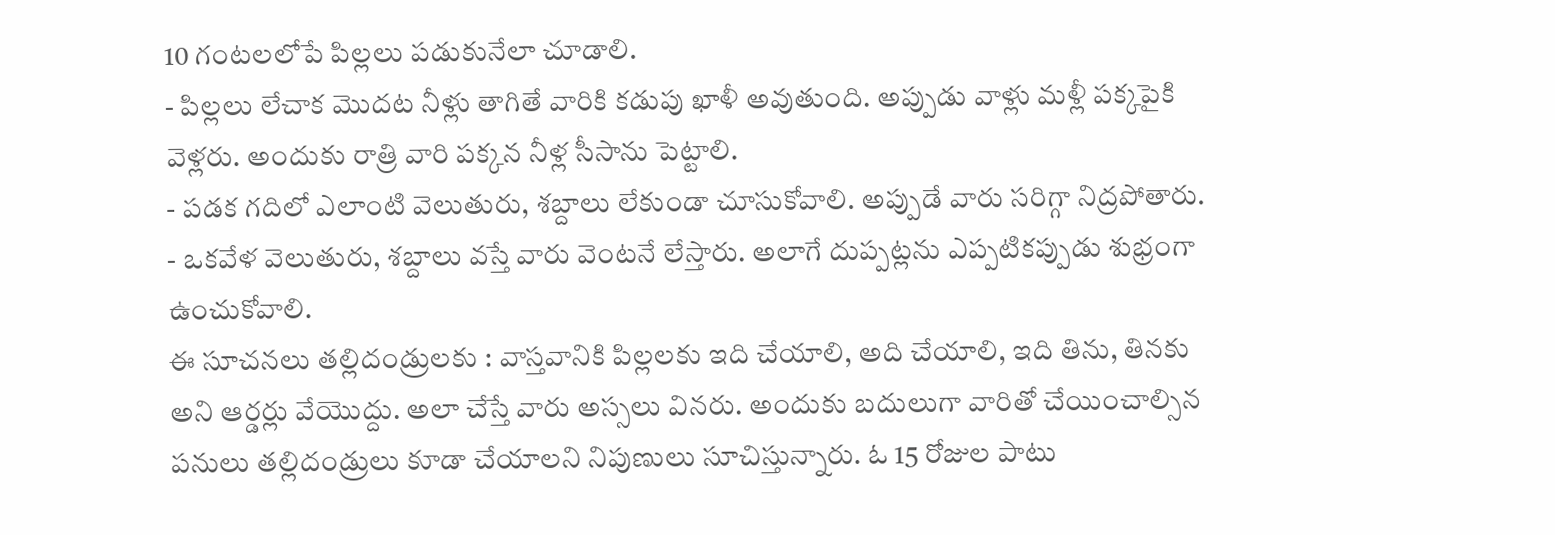10 గంటలలోపే పిల్లలు పడుకునేలా చూడాలి.
- పిల్లలు లేచాక మొదట నీళ్లు తాగితే వారికి కడుపు ఖాళీ అవుతుంది. అప్పుడు వాళ్లు మళ్లీ పక్కపైకి వెళ్లరు. అందుకు రాత్రి వారి పక్కన నీళ్ల సీసాను పెట్టాలి.
- పడక గదిలో ఎలాంటి వెలుతురు, శబ్దాలు లేకుండా చూసుకోవాలి. అప్పుడే వారు సరిగ్గా నిద్రపోతారు.
- ఒకవేళ వెలుతురు, శబ్దాలు వస్తే వారు వెంటనే లేస్తారు. అలాగే దుప్పట్లను ఎప్పటికప్పుడు శుభ్రంగా ఉంచుకోవాలి.
ఈ సూచనలు తల్లిదండ్రులకు : వాస్తవానికి పిల్లలకు ఇది చేయాలి, అది చేయాలి, ఇది తిను, తినకు అని ఆర్డర్లు వేయొద్దు. అలా చేస్తే వారు అస్సలు వినరు. అందుకు బదులుగా వారితో చేయించాల్సిన పనులు తల్లిదండ్రులు కూడా చేయాలని నిపుణులు సూచిస్తున్నారు. ఓ 15 రోజుల పాటు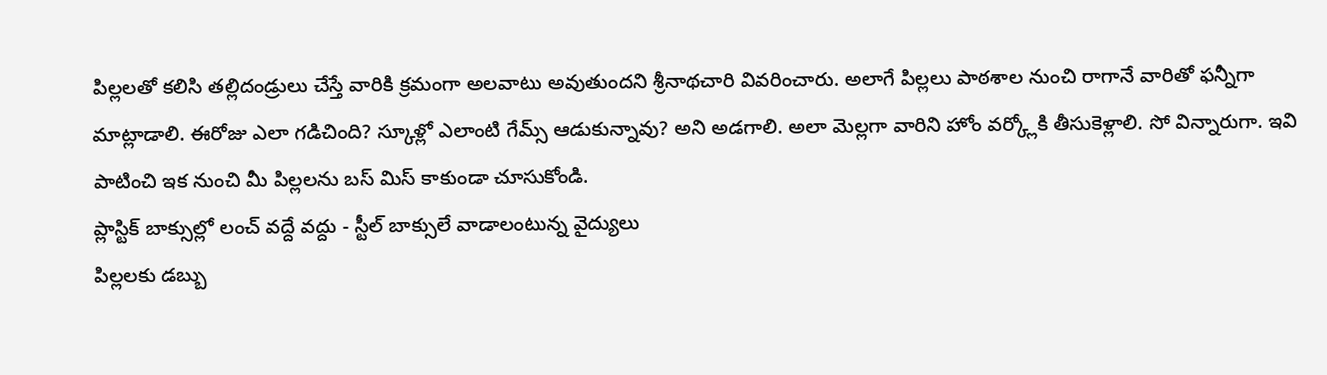పిల్లలతో కలిసి తల్లిదండ్రులు చేస్తే వారికి క్రమంగా అలవాటు అవుతుందని శ్రీనాథచారి వివరించారు. అలాగే పిల్లలు పాఠశాల నుంచి రాగానే వారితో ఫన్నీగా మాట్లాడాలి. ఈరోజు ఎలా గడిచింది? స్కూళ్లో ఎలాంటి గేమ్స్ ఆడుకున్నావు? అని అడగాలి. అలా మెల్లగా వారిని హోం వర్క్లోకి తీసుకెళ్లాలి. సో విన్నారుగా. ఇవి పాటించి ఇక నుంచి మీ పిల్లలను బస్ మిస్ కాకుండా చూసుకోండి.
ప్లాస్టిక్ బాక్సుల్లో లంచ్ వద్దే వద్దు - స్టీల్ బాక్సులే వాడాలంటున్న వైద్యులు
పిల్లలకు డబ్బు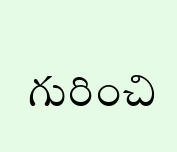గురించి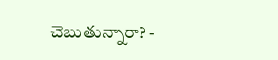చెబుతున్నారా? -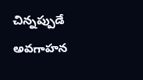చిన్నప్పుడే అవగాహన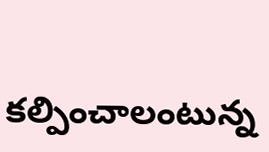కల్పించాలంటున్న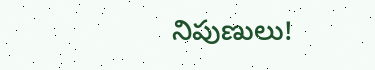నిపుణులు!